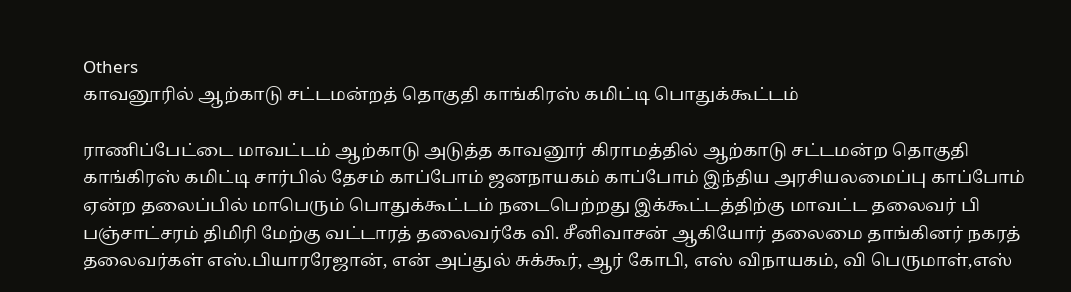Others
காவனூரில் ஆற்காடு சட்டமன்றத் தொகுதி காங்கிரஸ் கமிட்டி பொதுக்கூட்டம்

ராணிப்பேட்டை மாவட்டம் ஆற்காடு அடுத்த காவனூர் கிராமத்தில் ஆற்காடு சட்டமன்ற தொகுதி காங்கிரஸ் கமிட்டி சார்பில் தேசம் காப்போம் ஜனநாயகம் காப்போம் இந்திய அரசியலமைப்பு காப்போம் ஏன்ற தலைப்பில் மாபெரும் பொதுக்கூட்டம் நடைபெற்றது இக்கூட்டத்திற்கு மாவட்ட தலைவர் பி பஞ்சாட்சரம் திமிரி மேற்கு வட்டாரத் தலைவர்கே வி. சீனிவாசன் ஆகியோர் தலைமை தாங்கினர் நகரத் தலைவர்கள் எஸ்.பியாரரேஜான், என் அப்துல் சுக்கூர், ஆர் கோபி, எஸ் விநாயகம், வி பெருமாள்,எஸ்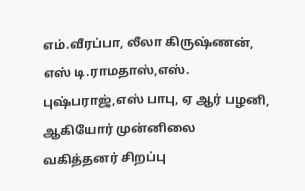எம்.வீரப்பா, லீலா கிருஷ்ணன், எஸ் டி.ராமதாஸ்,எஸ். புஷ்பராஜ்,எஸ் பாபு, ஏ ஆர் பழனி, ஆகியோர் முன்னிலை வகித்தனர் சிறப்பு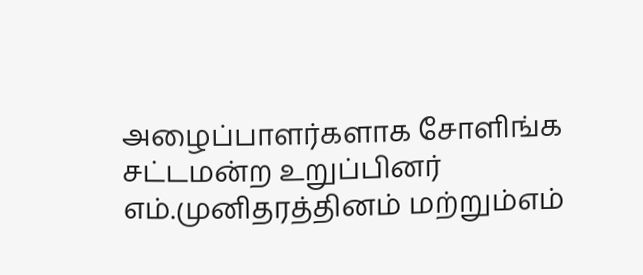அழைப்பாளர்களாக சோளிங்க சட்டமன்ற உறுப்பினர் எம்.முனிதரத்தினம் மற்றும்எம்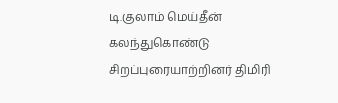டி.குலாம் மெய்தீன் கலந்துகொண்டு சிறப்புரையாற்றினர் திமிரி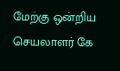மேற்கு ஒன்றிய செயலாளர் கே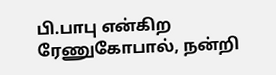பி.பாபு என்கிற ரேணுகோபால், நன்றி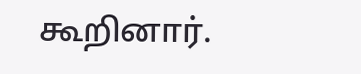கூறினார்.